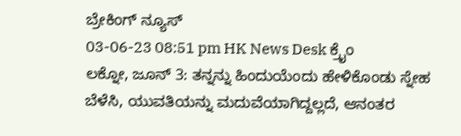ಬ್ರೇಕಿಂಗ್ ನ್ಯೂಸ್
03-06-23 08:51 pm HK News Desk ಕ್ರೈಂ
ಲಕ್ನೋ, ಜೂನ್ 3: ತನ್ನನ್ನು ಹಿಂದುಯೆಂದು ಹೇಳಿಕೊಂಡು ಸ್ನೇಹ ಬೆಳೆಸಿ, ಯುವತಿಯನ್ನು ಮದುವೆಯಾಗಿದ್ದಲ್ಲದೆ, ಆನಂತರ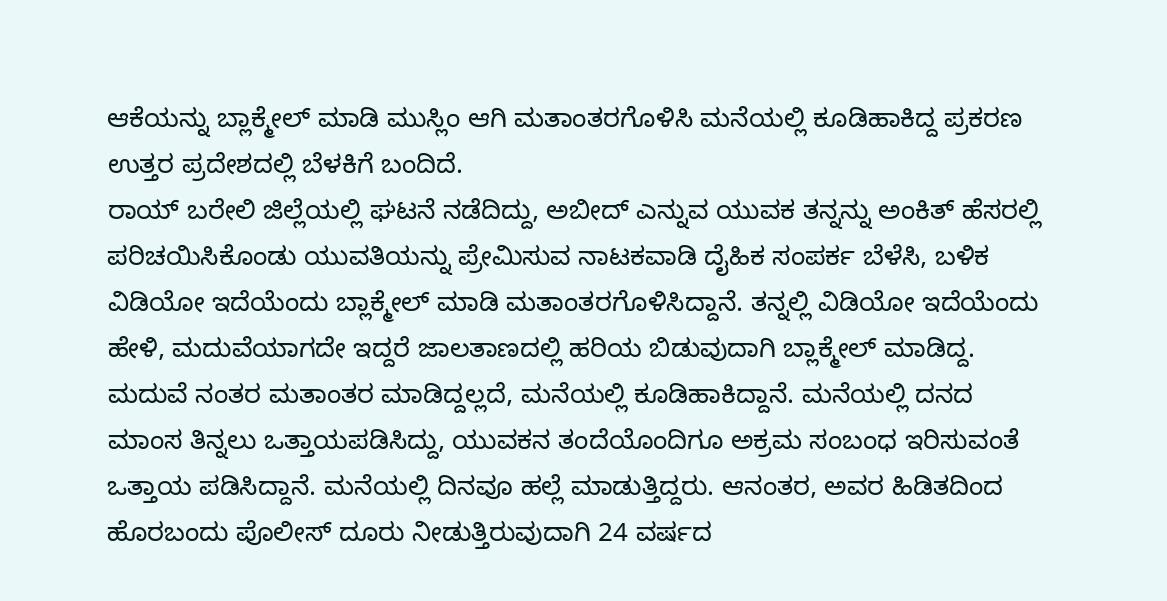ಆಕೆಯನ್ನು ಬ್ಲಾಕ್ಮೇಲ್ ಮಾಡಿ ಮುಸ್ಲಿಂ ಆಗಿ ಮತಾಂತರಗೊಳಿಸಿ ಮನೆಯಲ್ಲಿ ಕೂಡಿಹಾಕಿದ್ದ ಪ್ರಕರಣ ಉತ್ತರ ಪ್ರದೇಶದಲ್ಲಿ ಬೆಳಕಿಗೆ ಬಂದಿದೆ.
ರಾಯ್ ಬರೇಲಿ ಜಿಲ್ಲೆಯಲ್ಲಿ ಘಟನೆ ನಡೆದಿದ್ದು, ಅಬೀದ್ ಎನ್ನುವ ಯುವಕ ತನ್ನನ್ನು ಅಂಕಿತ್ ಹೆಸರಲ್ಲಿ ಪರಿಚಯಿಸಿಕೊಂಡು ಯುವತಿಯನ್ನು ಪ್ರೇಮಿಸುವ ನಾಟಕವಾಡಿ ದೈಹಿಕ ಸಂಪರ್ಕ ಬೆಳೆಸಿ, ಬಳಿಕ ವಿಡಿಯೋ ಇದೆಯೆಂದು ಬ್ಲಾಕ್ಮೇಲ್ ಮಾಡಿ ಮತಾಂತರಗೊಳಿಸಿದ್ದಾನೆ. ತನ್ನಲ್ಲಿ ವಿಡಿಯೋ ಇದೆಯೆಂದು ಹೇಳಿ, ಮದುವೆಯಾಗದೇ ಇದ್ದರೆ ಜಾಲತಾಣದಲ್ಲಿ ಹರಿಯ ಬಿಡುವುದಾಗಿ ಬ್ಲಾಕ್ಮೇಲ್ ಮಾಡಿದ್ದ.
ಮದುವೆ ನಂತರ ಮತಾಂತರ ಮಾಡಿದ್ದಲ್ಲದೆ, ಮನೆಯಲ್ಲಿ ಕೂಡಿಹಾಕಿದ್ದಾನೆ. ಮನೆಯಲ್ಲಿ ದನದ ಮಾಂಸ ತಿನ್ನಲು ಒತ್ತಾಯಪಡಿಸಿದ್ದು, ಯುವಕನ ತಂದೆಯೊಂದಿಗೂ ಅಕ್ರಮ ಸಂಬಂಧ ಇರಿಸುವಂತೆ ಒತ್ತಾಯ ಪಡಿಸಿದ್ದಾನೆ. ಮನೆಯಲ್ಲಿ ದಿನವೂ ಹಲ್ಲೆ ಮಾಡುತ್ತಿದ್ದರು. ಆನಂತರ, ಅವರ ಹಿಡಿತದಿಂದ ಹೊರಬಂದು ಪೊಲೀಸ್ ದೂರು ನೀಡುತ್ತಿರುವುದಾಗಿ 24 ವರ್ಷದ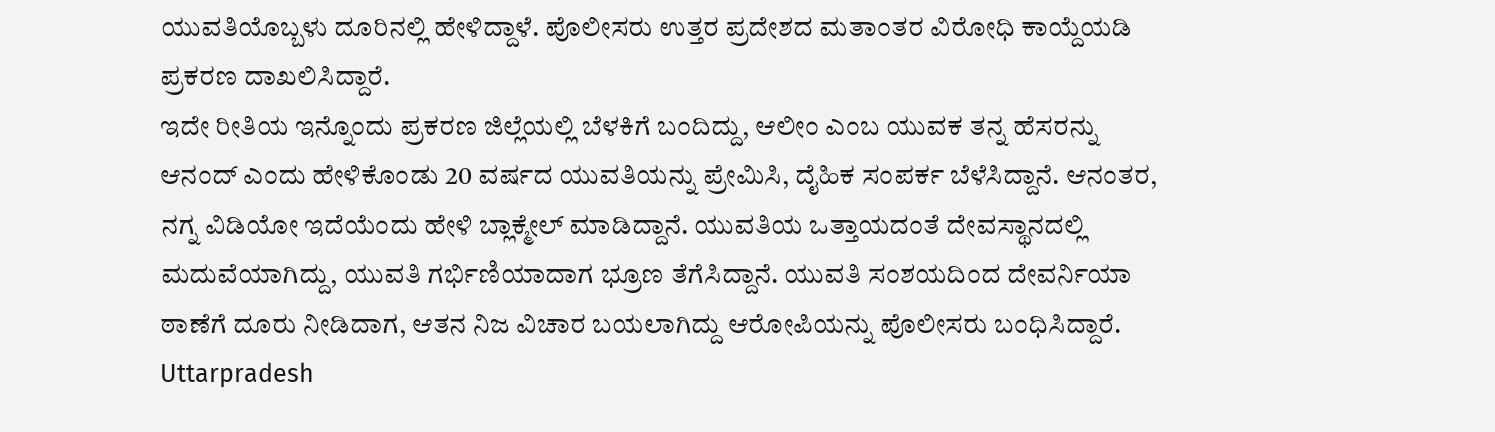ಯುವತಿಯೊಬ್ಬಳು ದೂರಿನಲ್ಲಿ ಹೇಳಿದ್ದಾಳೆ. ಪೊಲೀಸರು ಉತ್ತರ ಪ್ರದೇಶದ ಮತಾಂತರ ವಿರೋಧಿ ಕಾಯ್ದೆಯಡಿ ಪ್ರಕರಣ ದಾಖಲಿಸಿದ್ದಾರೆ.
ಇದೇ ರೀತಿಯ ಇನ್ನೊಂದು ಪ್ರಕರಣ ಜಿಲ್ಲೆಯಲ್ಲಿ ಬೆಳಕಿಗೆ ಬಂದಿದ್ದು, ಆಲೀಂ ಎಂಬ ಯುವಕ ತನ್ನ ಹೆಸರನ್ನು ಆನಂದ್ ಎಂದು ಹೇಳಿಕೊಂಡು 20 ವರ್ಷದ ಯುವತಿಯನ್ನು ಪ್ರೇಮಿಸಿ, ದೈಹಿಕ ಸಂಪರ್ಕ ಬೆಳೆಸಿದ್ದಾನೆ. ಆನಂತರ, ನಗ್ನ ವಿಡಿಯೋ ಇದೆಯೆಂದು ಹೇಳಿ ಬ್ಲಾಕ್ಮೇಲ್ ಮಾಡಿದ್ದಾನೆ. ಯುವತಿಯ ಒತ್ತಾಯದಂತೆ ದೇವಸ್ಥಾನದಲ್ಲಿ ಮದುವೆಯಾಗಿದ್ದು, ಯುವತಿ ಗರ್ಭಿಣಿಯಾದಾಗ ಭ್ರೂಣ ತೆಗೆಸಿದ್ದಾನೆ. ಯುವತಿ ಸಂಶಯದಿಂದ ದೇವರ್ನಿಯಾ ಠಾಣೆಗೆ ದೂರು ನೀಡಿದಾಗ, ಆತನ ನಿಜ ವಿಚಾರ ಬಯಲಾಗಿದ್ದು ಆರೋಪಿಯನ್ನು ಪೊಲೀಸರು ಬಂಧಿಸಿದ್ದಾರೆ.
Uttarpradesh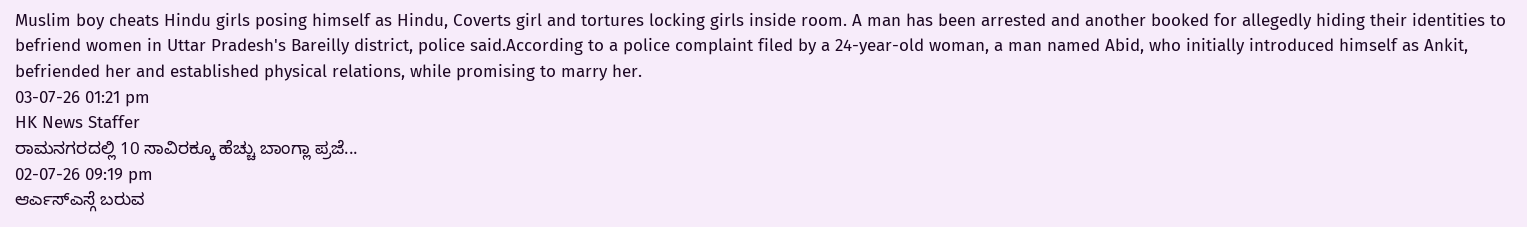Muslim boy cheats Hindu girls posing himself as Hindu, Coverts girl and tortures locking girls inside room. A man has been arrested and another booked for allegedly hiding their identities to befriend women in Uttar Pradesh's Bareilly district, police said.According to a police complaint filed by a 24-year-old woman, a man named Abid, who initially introduced himself as Ankit, befriended her and established physical relations, while promising to marry her.
03-07-26 01:21 pm
HK News Staffer
ರಾಮನಗರದಲ್ಲಿ 10 ಸಾವಿರಕ್ಕೂ ಹೆಚ್ಚು ಬಾಂಗ್ಲಾ ಪ್ರಜೆ...
02-07-26 09:19 pm
ಆರ್ಎಸ್ಎಸ್ಗೆ ಬರುವ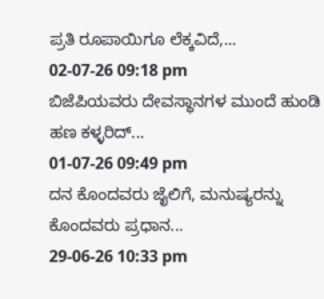ಪ್ರತಿ ರೂಪಾಯಿಗೂ ಲೆಕ್ಕವಿದೆ,...
02-07-26 09:18 pm
ಬಿಜೆಪಿಯವರು ದೇವಸ್ಥಾನಗಳ ಮುಂದೆ ಹುಂಡಿ ಹಣ ಕಳ್ಳರಿದ್...
01-07-26 09:49 pm
ದನ ಕೊಂದವರು ಜೈಲಿಗೆ, ಮನುಷ್ಯರನ್ನು ಕೊಂದವರು ಪ್ರಧಾನ...
29-06-26 10:33 pm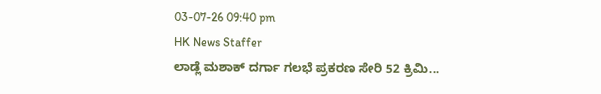03-07-26 09:40 pm
HK News Staffer
ಲಾಡ್ಲೆ ಮಶಾಕ್ ದರ್ಗಾ ಗಲಭೆ ಪ್ರಕರಣ ಸೇರಿ 52 ಕ್ರಿಮಿ...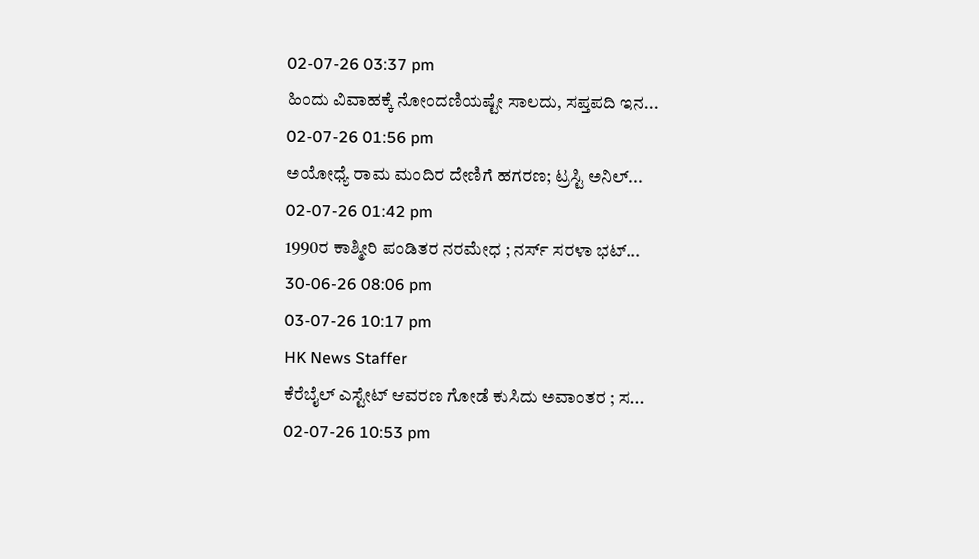02-07-26 03:37 pm
ಹಿಂದು ವಿವಾಹಕ್ಕೆ ನೋಂದಣಿಯಷ್ಟೇ ಸಾಲದು, ಸಪ್ತಪದಿ ಇನ...
02-07-26 01:56 pm
ಅಯೋಧ್ಯೆ ರಾಮ ಮಂದಿರ ದೇಣಿಗೆ ಹಗರಣ; ಟ್ರಸ್ಟಿ ಅನಿಲ್...
02-07-26 01:42 pm
1990ರ ಕಾಶ್ಮೀರಿ ಪಂಡಿತರ ನರಮೇಧ ; ನರ್ಸ್ ಸರಳಾ ಭಟ್...
30-06-26 08:06 pm
03-07-26 10:17 pm
HK News Staffer
ಕೆರೆಬೈಲ್ ಎಸ್ಟೇಟ್ ಆವರಣ ಗೋಡೆ ಕುಸಿದು ಅವಾಂತರ ; ಸ...
02-07-26 10:53 pm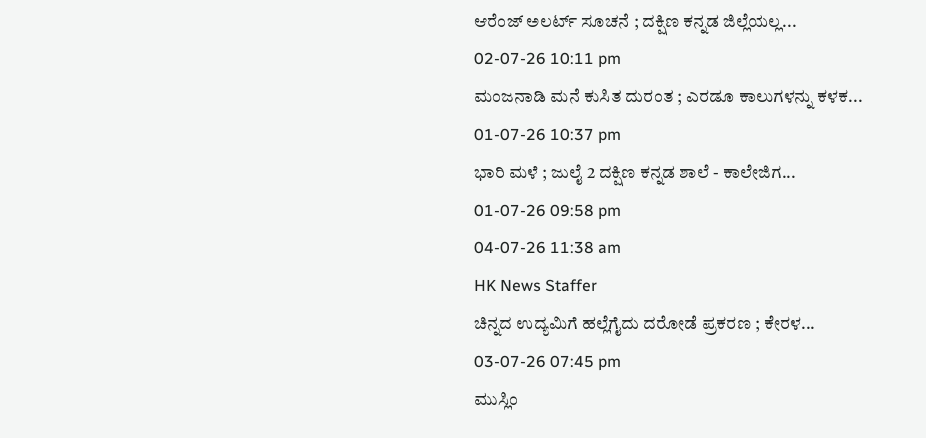ಆರೆಂಜ್ ಅಲರ್ಟ್ ಸೂಚನೆ ; ದಕ್ಷಿಣ ಕನ್ನಡ ಜಿಲ್ಲೆಯಲ್ಲ...
02-07-26 10:11 pm
ಮಂಜನಾಡಿ ಮನೆ ಕುಸಿತ ದುರಂತ ; ಎರಡೂ ಕಾಲುಗಳನ್ನು ಕಳಕ...
01-07-26 10:37 pm
ಭಾರಿ ಮಳೆ ; ಜುಲೈ 2 ದಕ್ಷಿಣ ಕನ್ನಡ ಶಾಲೆ - ಕಾಲೇಜಿಗ...
01-07-26 09:58 pm
04-07-26 11:38 am
HK News Staffer
ಚಿನ್ನದ ಉದ್ಯಮಿಗೆ ಹಲ್ಲೆಗೈದು ದರೋಡೆ ಪ್ರಕರಣ ; ಕೇರಳ...
03-07-26 07:45 pm
ಮುಸ್ಲಿಂ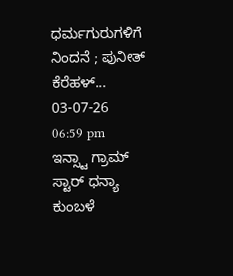ಧರ್ಮಗುರುಗಳಿಗೆ ನಿಂದನೆ ; ಪುನೀತ್ ಕೆರೆಹಳ್...
03-07-26 06:59 pm
ಇನ್ಸ್ಟಾ ಗ್ರಾಮ್ ಸ್ಟಾರ್ ಧನ್ಯಾ ಕುಂಬಳೆ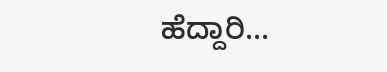ಹೆದ್ದಾರಿ...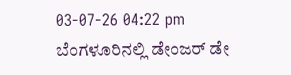03-07-26 04:22 pm
ಬೆಂಗಳೂರಿನಲ್ಲಿ ಡೇಂಜರ್ ಡೇ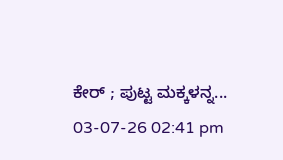ಕೇರ್ ; ಪುಟ್ಟ ಮಕ್ಕಳನ್ನ...
03-07-26 02:41 pm